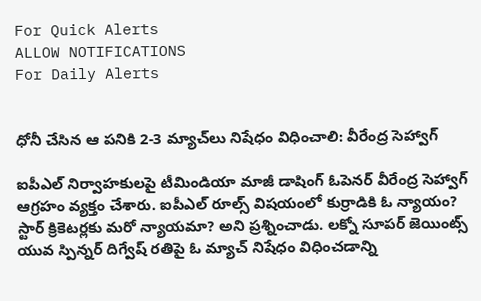For Quick Alerts
ALLOW NOTIFICATIONS
For Daily Alerts


ధోనీ చేసిన ఆ పనికి 2-3 మ్యాచ్‌లు నిషేధం విధించాలి: వీరేంద్ర సెహ్వాగ్

ఐపీఎల్ నిర్వాహకులపై టీమిండియా మాజీ డాషింగ్ ఓపెనర్ వీరేంద్ర సెహ్వాగ్ ఆగ్రహం వ్యక్తం చేశారు. ఐపీఎల్ రూల్స్ విషయంలో కుర్రాడికి ఓ న్యాయం? స్టార్ క్రికెటర్లకు మరో న్యాయమా? అని ప్రశ్నించాడు. లక్నో సూపర్ జెయింట్స్ యువ స్పిన్నర్ దిగ్వేష్ రతిపై ఓ మ్యాచ్ నిషేధం విధించడాన్ని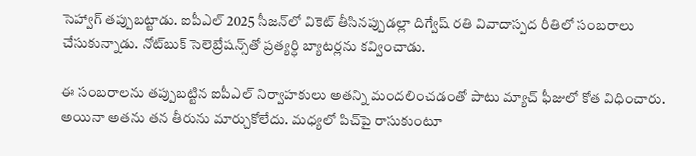సెహ్వాగ్ తప్పుబట్టాడు. ఐపీఎల్ 2025 సీజన్‌లో వికెట్ తీసినప్పుడల్లా దిగ్వేష్ రతి వివాదాస్పద రీతిలో సంబరాలు చేసుకున్నాడు. నోట్‌బుక్ సెలెబ్రేషన్స్‌తో ప్రత్యర్ధి బ్యాటర్లను కవ్వించాడు.

ఈ సంబరాలను తప్పుబట్టిన ఐపీఎల్ నిర్వాహకులు అతన్ని మందలించడంతో పాటు మ్యాచ్ ఫీజులో కోత విధించారు. అయినా అతను తన తీరును మార్చుకోలేదు. మధ్యలో పిచ్‌పై రాసుకుంటూ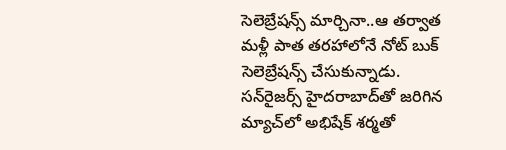సెలెబ్రేషన్స్‌ మార్చినా..ఆ తర్వాత మళ్లీ పాత తరహాలోనే నోట్ బుక్ సెలెబ్రేషన్స్ చేసుకున్నాడు. సన్‌రైజర్స్ హైదరాబాద్‌తో జరిగిన మ్యాచ్‌లో అభిషేక్ శర్మతో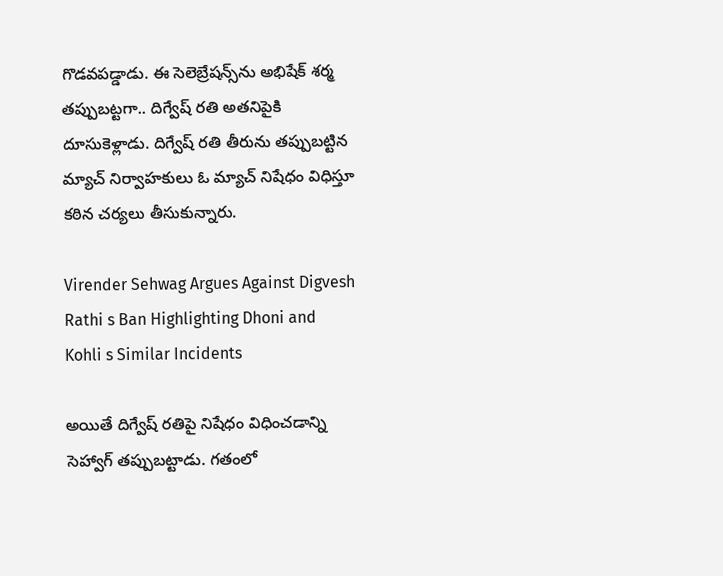గొడవపడ్డాడు. ఈ సెలెబ్రేషన్స్‌ను అభిషేక్ శర్మ తప్పుబట్టగా.. దిగ్వేష్ రతి అతనిపైకి దూసుకెళ్లాడు. దిగ్వేష్ రతి తీరును తప్పుబట్టిన మ్యాచ్ నిర్వాహకులు ఓ మ్యాచ్ నిషేధం విధిస్తూ కఠిన చర్యలు తీసుకున్నారు.

Virender Sehwag Argues Against Digvesh Rathi s Ban Highlighting Dhoni and Kohli s Similar Incidents

అయితే దిగ్వేష్ రతిపై నిషేధం విధించడాన్ని సెహ్వాగ్ తప్పుబట్టాడు. గతంలో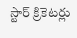స్టార్ క్రికెటర్లు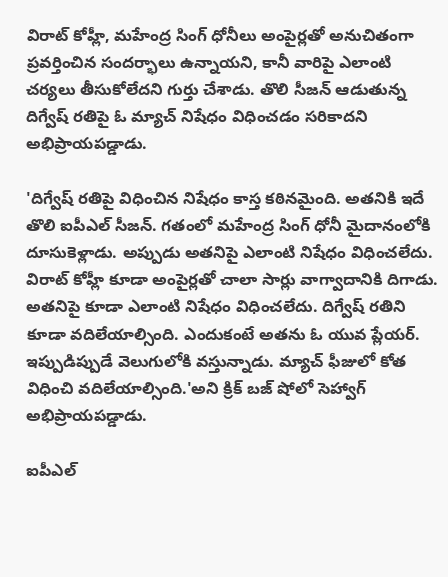విరాట్ కోహ్లీ, మహేంద్ర సింగ్ ధోనీలు అంపైర్లతో అనుచితంగా ప్రవర్తించిన సందర్భాలు ఉన్నాయని, కానీ వారిపై ఎలాంటి చర్యలు తీసుకోలేదని గుర్తు చేశాడు. తొలి సీజన్ ఆడుతున్న దిగ్వేష్ రతిపై ఓ మ్యాచ్ నిషేధం విధించడం సరికాదని అభిప్రాయపడ్డాడు.

'దిగ్వేష్ రతిపై విధించిన నిషేధం కాస్త కఠినమైంది. అతనికి ఇదే తొలి ఐపీఎల్ సీజన్. గతంలో మహేంద్ర సింగ్ ధోనీ మైదానంలోకి దూసుకెళ్లాడు. అప్పుడు అతనిపై ఎలాంటి నిషేధం విధించలేదు. విరాట్ కోహ్లీ కూడా అంపైర్లతో చాలా సార్లు వాగ్వాదానికి దిగాడు. అతనిపై కూడా ఎలాంటి నిషేధం విధించలేదు. దిగ్వేష్ రతిని కూడా వదిలేయాల్సింది. ఎందుకంటే అతను ఓ యువ ప్లేయర్. ఇప్పుడిప్పుడే వెలుగులోకి వస్తున్నాడు. మ్యాచ్ ఫీజులో కోత విధించి వదిలేయాల్సింది.'అని క్రిక్ బజ్‌ షోలో సెహ్వాగ్ అభిప్రాయపడ్డాడు.

ఐపీఎల్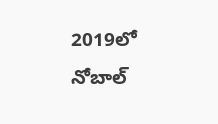2019లో నోబాల్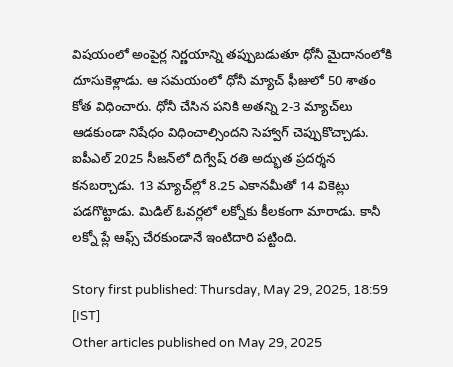విషయంలో అంపైర్ల నిర్ణయాన్ని తప్పుబడుతూ ధోనీ మైదానంలోకి దూసుకెళ్లాడు. ఆ సమయంలో ధోనీ మ్యాచ్ ఫీజులో 50 శాతం కోత విధించారు. ధోనీ చేసిన పనికి అతన్ని 2-3 మ్యాచ్‌లు ఆడకుండా నిషేధం విధించాల్సిందని సెహ్వాగ్ చెప్పుకొచ్చాడు. ఐపీఎల్ 2025 సీజన్‌లో దిగ్వేష్ రతి అద్భుత ప్రదర్శన కనబర్చాడు. 13 మ్యాచ్‌ల్లో 8.25 ఎకానమీతో 14 వికెట్లు పడగొట్టాడు. మిడిల్ ఓవర్లలో లక్నోకు కీలకంగా మారాడు. కానీ లక్నో ప్లే ఆఫ్స్ చేరకుండానే ఇంటిదారి పట్టింది.

Story first published: Thursday, May 29, 2025, 18:59 [IST]
Other articles published on May 29, 2025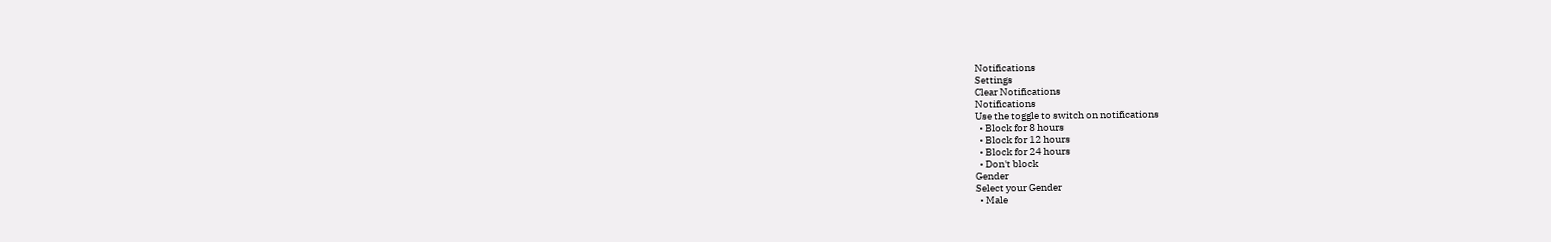Notifications
Settings
Clear Notifications
Notifications
Use the toggle to switch on notifications
  • Block for 8 hours
  • Block for 12 hours
  • Block for 24 hours
  • Don't block
Gender
Select your Gender
  • Male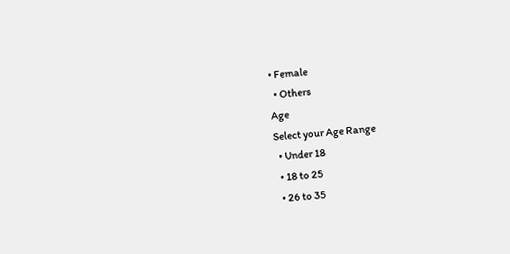• Female
  • Others
Age
Select your Age Range
  • Under 18
  • 18 to 25
  • 26 to 35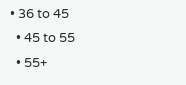• 36 to 45
  • 45 to 55
  • 55+